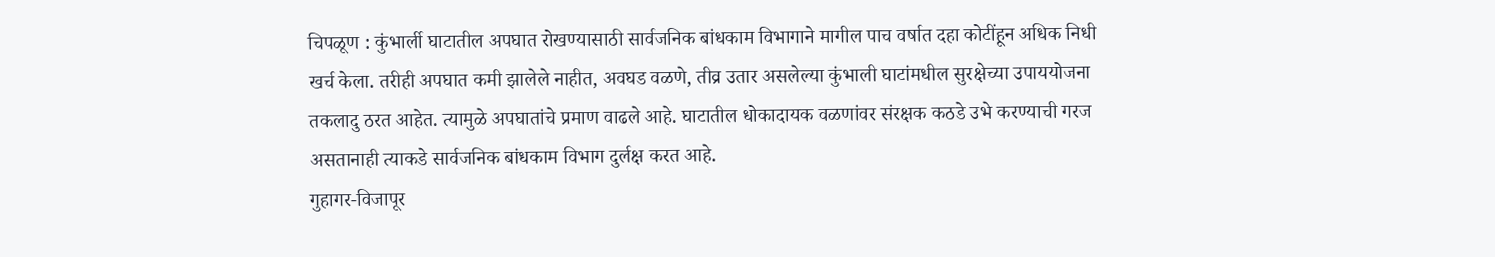चिपळूण : कुंभार्ली घाटातील अपघात रोखण्यासाठी सार्वजनिक बांधकाम विभागाने मागील पाच वर्षात दहा कोटींहून अधिक निधी खर्च केला. तरीही अपघात कमी झालेले नाहीत, अवघड वळणे, तीव्र उतार असलेल्या कुंभाली घाटांमधील सुरक्षेच्या उपाययोजना तकलादु ठरत आहेत. त्यामुळे अपघातांचे प्रमाण वाढले आहे. घाटातील धोकादायक वळणांवर संरक्षक कठडे उभे करण्याची गरज असतानाही त्याकडे सार्वजनिक बांधकाम विभाग दुर्लक्ष करत आहे.
गुहागर-विजापूर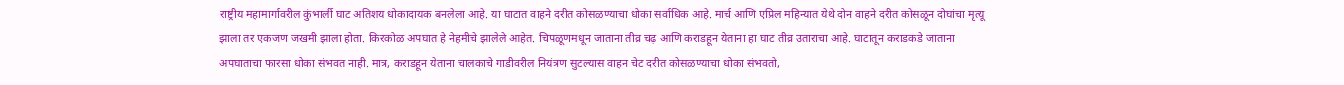राष्ट्रीय महामार्गावरील कुंभार्ली घाट अतिशय धोकादायक बनलेला आहे. या घाटात वाहने दरीत कोसळण्याचा धोका सर्वाधिक आहे. मार्च आणि एप्रिल महिन्यात येथे दोन वाहने दरीत कोसळून दोघांचा मृत्यू झाला तर एकजण जखमी झाला होता. किरकोळ अपघात हे नेहमीचे झालेले आहेत. चिपळूणमधून जाताना तीव्र चढ़ आणि कराडहून येताना हा घाट तीव्र उताराचा आहे. घाटातून कराडकडे जाताना अपघाताचा फारसा धोका संभवत नाही. मात्र, कराडहून येताना चालकाचे गाडीवरील नियंत्रण सुटल्यास वाहन चेट दरीत कोसळण्याचा धोका संभवतो,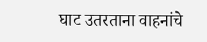घाट उतरताना वाहनांचे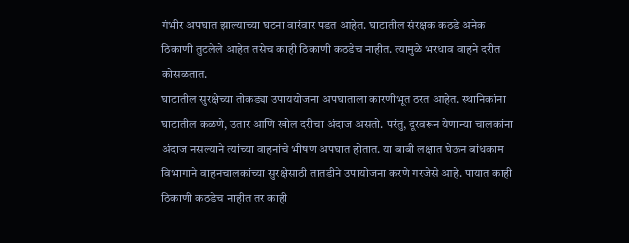गंभीर अपघात झाल्याच्या घटना वारंवार पडत आहेत. घाटातील संरक्षक कठडे अनेक ठिकाणी तुटलेले आहेत तसेच काही ठिकाणी कठडेच नाहीत. त्यामुळे भरधाव वाहने दरीत कोसळतात.
घाटातील सुरक्षेच्या तोकड्या उपाययोजना अपघाताला कारणीभूत ठरत आहेत. स्थानिकांना घाटातील कळणे, उतार आणि खोल दरीचा अंदाज असतो. परंतु, दूरवरून येणान्या चालकांना अंदाज नसल्याने त्यांच्या वाहनांचे भीषण अपघात होतात. या बाबी लक्षात घेऊन बांधकाम विभागाने वाहनचालकांच्या सुरक्षेसाठी तातडीने उपायोजना करणे गरजेसे आहे. पायात काही ठिकाणी कठडेच नाहीत तर काही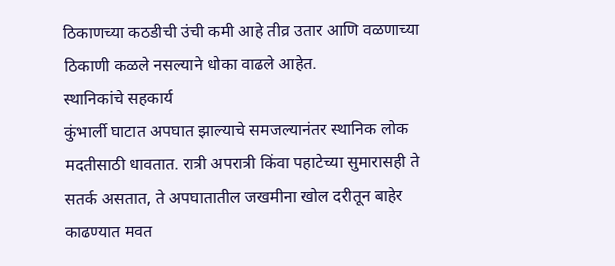ठिकाणच्या कठडीची उंची कमी आहे तीव्र उतार आणि वळणाच्या ठिकाणी कळले नसल्याने धोका वाढले आहेत.
स्थानिकांचे सहकार्य
कुंभार्ली घाटात अपघात झाल्याचे समजल्यानंतर स्थानिक लोक मदतीसाठी धावतात. रात्री अपरात्री किंवा पहाटेच्या सुमारासही ते सतर्क असतात, ते अपघातातील जखमीना खोल दरीतून बाहेर काढण्यात मवत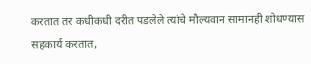करतात तर कधीकधी दरीत पडलेले त्यांचे मौल्यवान सामानही शोधण्यास सहकार्य करतात,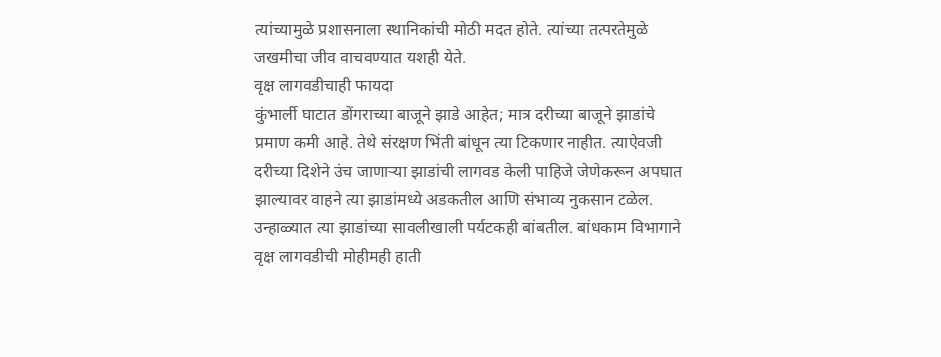त्यांच्यामुळे प्रशासनाला स्थानिकांची मोठी मदत होते. त्यांच्या तत्परतेमुळे जखमीचा जीव वाचवण्यात यशही येते.
वृक्ष लागवडीचाही फायदा
कुंभार्ली घाटात डोंगराच्या बाजूने झाडे आहेत; मात्र दरीच्या बाजूने झाडांचे प्रमाण कमी आहे. तेथे संरक्षण भिंती बांधून त्या टिकणार नाहीत. त्याऐवजी दरीच्या दिशेने उंच जाणाऱ्या झाडांची लागवड केली पाहिजे जेणेकरून अपघात झाल्यावर वाहने त्या झाडांमध्ये अडकतील आणि संभाव्य नुकसान टळेल. उन्हाळ्यात त्या झाडांच्या सावलीखाली पर्यटकही बांबतील. बांधकाम विभागाने वृक्ष लागवडीची मोहीमही हाती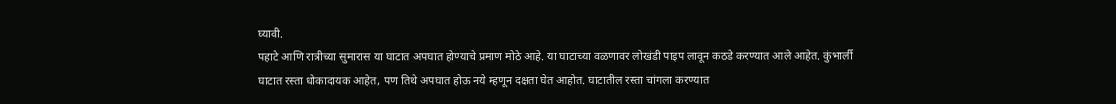घ्यावी.
पहाटे आणि रात्रीच्या सुमारास या घाटात अपघात होण्याचे प्रमाण मोठे आहे. या घाटाच्या वळणावर लोखंडी पाइप लावून कठडे करण्यात आले आहेत. कुंभार्ली घाटात रस्ता धोकादायक आहेत, पण तिथे अपघात होऊ नये म्हणून दक्षता घेत आहोत. घाटातील रस्ता चांगला करण्यात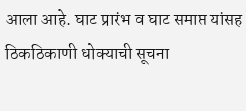आला आहे. घाट प्रारंभ व घाट समाप्त यांसह ठिकठिकाणी धोक्याची सूचना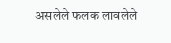असलेले फलक लावलेले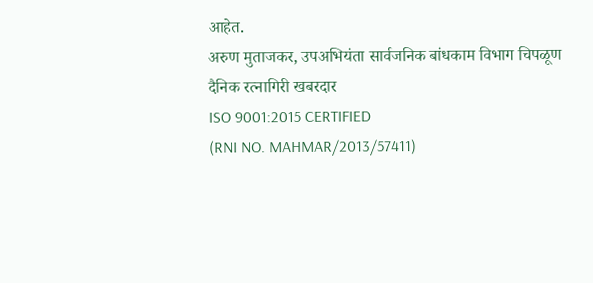आहेत.
अरुण मुताजकर, उपअभियंता सार्वजनिक बांधकाम विभाग चिपळूण
दैनिक रत्नागिरी खबरदार
ISO 9001:2015 CERTIFIED
(RNI NO. MAHMAR/2013/57411)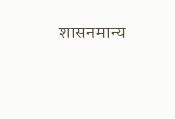शासनमान्य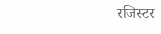रजिस्टर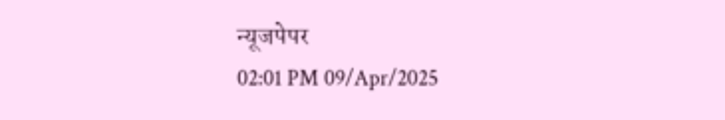न्यूजपेपर
02:01 PM 09/Apr/2025